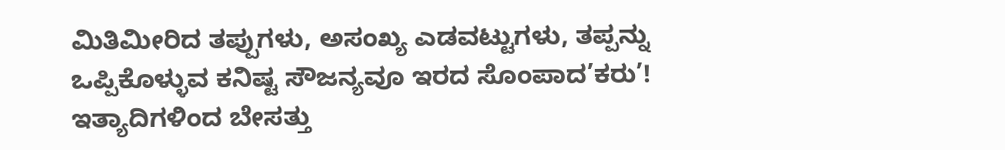ಮಿತಿಮೀರಿದ ತಪ್ಪುಗಳು, ಅಸಂಖ್ಯ ಎಡವಟ್ಟುಗಳು, ತಪ್ಪನ್ನು ಒಪ್ಪಿಕೊಳ್ಳುವ ಕನಿಷ್ಟ ಸೌಜನ್ಯವೂ ಇರದ ಸೊಂಪಾದ’ಕರು’! ಇತ್ಯಾದಿಗಳಿಂದ ಬೇಸತ್ತು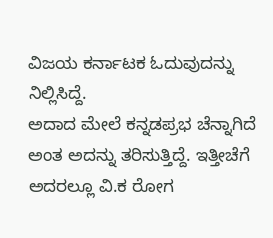ವಿಜಯ ಕರ್ನಾಟಕ ಓದುವುದನ್ನು ನಿಲ್ಲಿಸಿದ್ದೆ.
ಅದಾದ ಮೇಲೆ ಕನ್ನಡಪ್ರಭ ಚೆನ್ನಾಗಿದೆ ಅಂತ ಅದನ್ನು ತರಿಸುತ್ತಿದ್ದೆ. ಇತ್ತೀಚೆಗೆ ಅದರಲ್ಲೂ ವಿ.ಕ ರೋಗ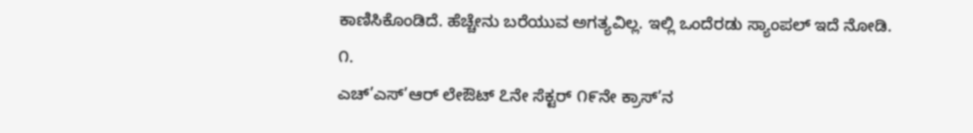ಕಾಣಿಸಿಕೊಂಡಿದೆ. ಹೆಚ್ಚೇನು ಬರೆಯುವ ಅಗತ್ಯವಿಲ್ಲ. ಇಲ್ಲಿ ಒಂದೆರಡು ಸ್ಯಾಂಪಲ್ ಇದೆ ನೋಡಿ.
೧.
ಎಚ್’ಎಸ್’ಆರ್ ಲೇಔಟ್ ೭ನೇ ಸೆಕ್ಟರ್ ೧೯ನೇ ಕ್ರಾಸ್’ನ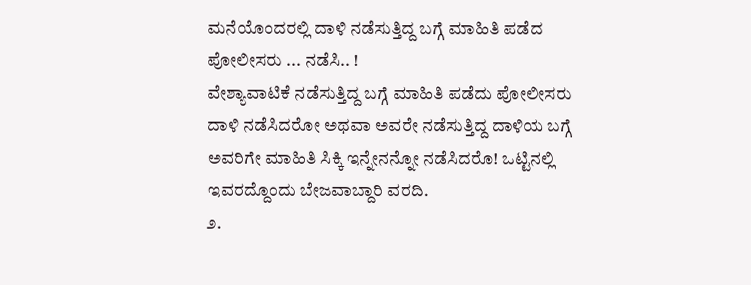ಮನೆಯೊಂದರಲ್ಲಿ ದಾಳಿ ನಡೆಸುತ್ತಿದ್ದ ಬಗ್ಗೆ ಮಾಹಿತಿ ಪಡೆದ ಪೋಲೀಸರು ... ನಡೆಸಿ.. !
ವೇಶ್ಯಾವಾಟಿಕೆ ನಡೆಸುತ್ತಿದ್ದ ಬಗ್ಗೆ ಮಾಹಿತಿ ಪಡೆದು ಪೋಲೀಸರು ದಾಳಿ ನಡೆಸಿದರೋ ಅಥವಾ ಅವರೇ ನಡೆಸುತ್ತಿದ್ದ ದಾಳಿಯ ಬಗ್ಗೆ ಅವರಿಗೇ ಮಾಹಿತಿ ಸಿಕ್ಕಿ ಇನ್ನೇನನ್ನೋ ನಡೆಸಿದರೊ! ಒಟ್ಟಿನಲ್ಲಿ ಇವರದ್ದೊಂದು ಬೇಜವಾಬ್ದಾರಿ ವರದಿ.
೨.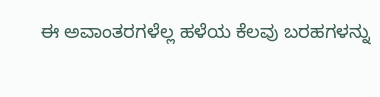ಈ ಅವಾಂತರಗಳೆಲ್ಲ ಹಳೆಯ ಕೆಲವು ಬರಹಗಳನ್ನು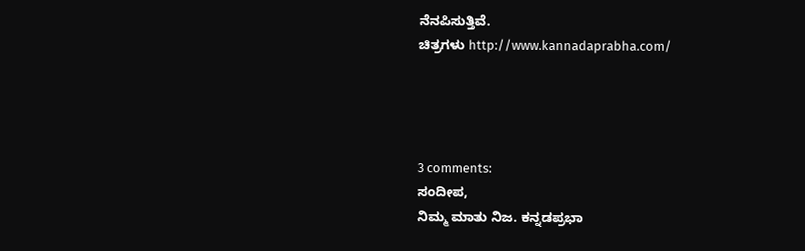ನೆನಪಿಸುತ್ತಿವೆ.
ಚಿತ್ರಗಳು http://www.kannadaprabha.com/




3 comments:
ಸಂದೀಪ,
ನಿಮ್ಮ ಮಾತು ನಿಜ. ಕನ್ನಡಪ್ರಭಾ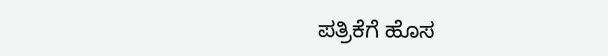ಪತ್ರಿಕೆಗೆ ಹೊಸ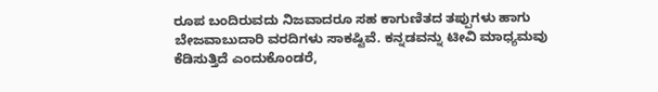ರೂಪ ಬಂದಿರುವದು ನಿಜವಾದರೂ ಸಹ ಕಾಗುಣಿತದ ತಪ್ಪುಗಳು ಹಾಗು ಬೇಜವಾಬುದಾರಿ ವರದಿಗಳು ಸಾಕಷ್ಟಿವೆ. ಕನ್ನಡವನ್ನು ಟೀವಿ ಮಾಧ್ಯಮವು ಕೆಡಿಸುತ್ತಿದೆ ಎಂದುಕೊಂಡರೆ,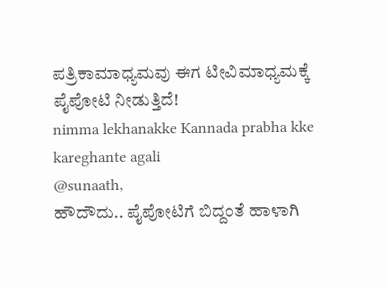ಪತ್ರಿಕಾಮಾಧ್ಯಮವು ಈಗ ಟೀವಿಮಾಧ್ಯಮಕ್ಕೆ ಪೈಪೋಟಿ ನೀಡುತ್ತಿದೆ!
nimma lekhanakke Kannada prabha kke kareghante agali
@sunaath,
ಹೌದೌದು.. ಪೈಪೋಟಿಗೆ ಬಿದ್ದಂತೆ ಹಾಳಾಗಿ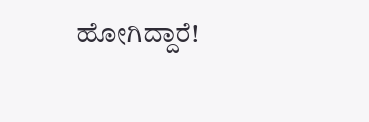ಹೋಗಿದ್ದಾರೆ!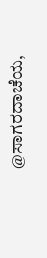@ಸಾಗರದಾಚೆಯ,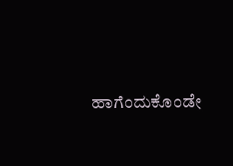ಹಾಗೆಂದುಕೊಂಡೇ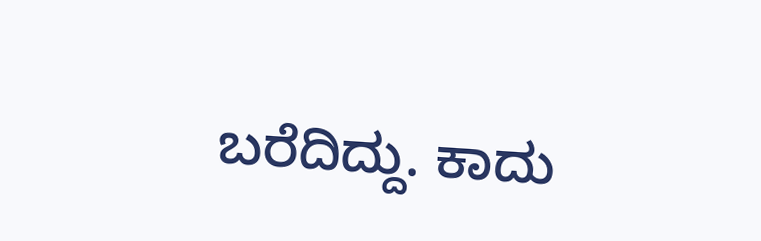ಬರೆದಿದ್ದು. ಕಾದು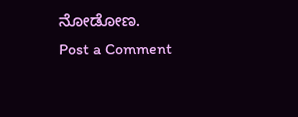ನೋಡೋಣ.
Post a Comment